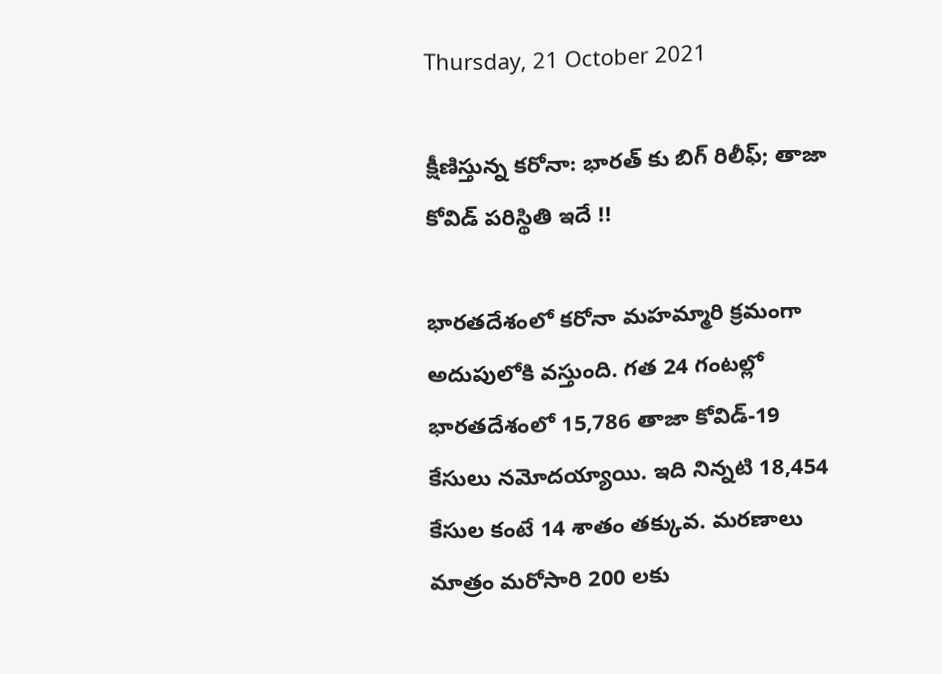Thursday, 21 October 2021

క్షీణిస్తున్న కరోనా: భారత్ కు బిగ్ రిలీఫ్; తాజా కోవిడ్ పరిస్థితి ఇదే !!

భారతదేశంలో కరోనా మహమ్మారి క్రమంగా అదుపులోకి వస్తుంది. గత 24 గంటల్లో భారతదేశంలో 15,786 తాజా కోవిడ్-19 కేసులు నమోదయ్యాయి. ఇది నిన్నటి 18,454 కేసుల కంటే 14 శాతం తక్కువ. మరణాలు మాత్రం మరోసారి 200 లకు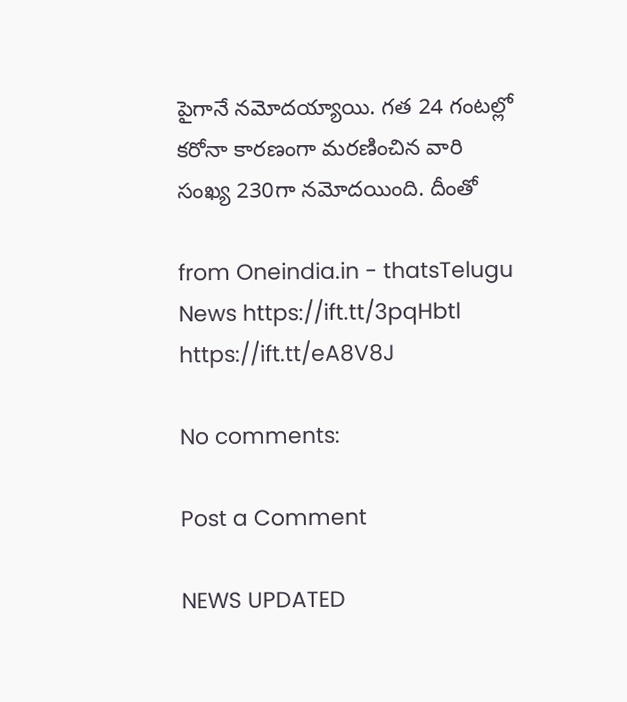పైగానే నమోదయ్యాయి. గత 24 గంటల్లో కరోనా కారణంగా మరణించిన వారి సంఖ్య 230గా నమోదయింది. దీంతో

from Oneindia.in - thatsTelugu News https://ift.tt/3pqHbtl
https://ift.tt/eA8V8J

No comments:

Post a Comment

NEWS UPDATED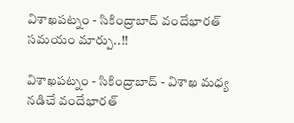విశాఖపట్నం - సికింద్రాబాద్ వందేభారత్ సమయం మార్పు..!!

విశాఖపట్నం - సికింద్రాబాద్ - విశాఖ మధ్య నడిచే వందేభారత్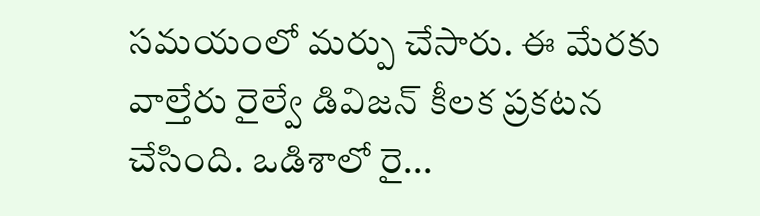సమయంలో మర్పు చేసారు. ఈ మేరకు వాల్తేరు రైల్వే డివిజన్ కీలక ప్రకటన చేసింది. ఒడిశాలో రై...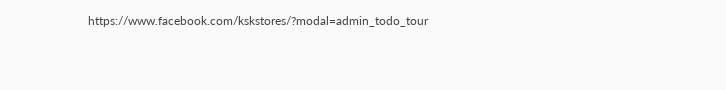https://www.facebook.com/kskstores/?modal=admin_todo_tour